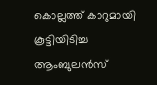കൊല്ലത്ത് കാറുമായി കൂട്ടിയിടിച്ച ആംബുലന്‍സ്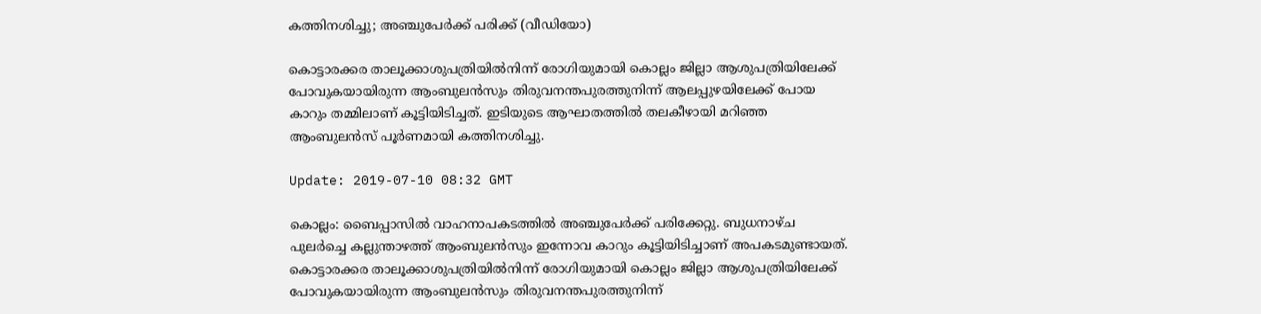കത്തിനശിച്ചു; അഞ്ചുപേര്‍ക്ക് പരിക്ക് (വീഡിയോ)

കൊട്ടാരക്കര താലൂക്കാശുപത്രിയില്‍നിന്ന് രോഗിയുമായി കൊല്ലം ജില്ലാ ആശുപത്രിയിലേക്ക് പോവുകയായിരുന്ന ആംബുലന്‍സും തിരുവനന്തപുരത്തുനിന്ന് ആലപ്പുഴയിലേക്ക് പോയ കാറും തമ്മിലാണ് കൂട്ടിയിടിച്ചത്. ഇടിയുടെ ആഘാതത്തില്‍ തലകീഴായി മറിഞ്ഞ ആംബുലന്‍സ് പൂര്‍ണമായി കത്തിനശിച്ചു.

Update: 2019-07-10 08:32 GMT

കൊല്ലം: ബൈപ്പാസില്‍ വാഹനാപകടത്തില്‍ അഞ്ചുപേര്‍ക്ക് പരിക്കേറ്റു. ബുധനാഴ്ച പുലര്‍ച്ചെ കല്ലുന്താഴത്ത് ആംബുലന്‍സും ഇന്നോവ കാറും കൂട്ടിയിടിച്ചാണ് അപകടമുണ്ടായത്. കൊട്ടാരക്കര താലൂക്കാശുപത്രിയില്‍നിന്ന് രോഗിയുമായി കൊല്ലം ജില്ലാ ആശുപത്രിയിലേക്ക് പോവുകയായിരുന്ന ആംബുലന്‍സും തിരുവനന്തപുരത്തുനിന്ന്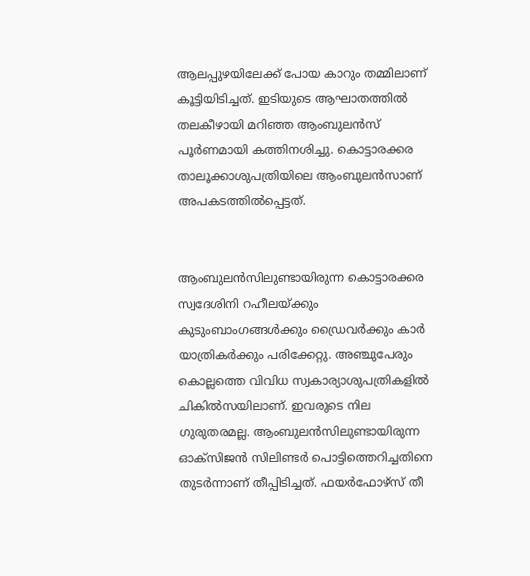ആലപ്പുഴയിലേക്ക് പോയ കാറും തമ്മിലാണ് കൂട്ടിയിടിച്ചത്. ഇടിയുടെ ആഘാതത്തില്‍ തലകീഴായി മറിഞ്ഞ ആംബുലന്‍സ് പൂര്‍ണമായി കത്തിനശിച്ചു. കൊട്ടാരക്കര താലൂക്കാശുപത്രിയിലെ ആംബുലന്‍സാണ് അപകടത്തില്‍പ്പെട്ടത്.


ആംബുലന്‍സിലുണ്ടായിരുന്ന കൊട്ടാരക്കര സ്വദേശിനി റഹീലയ്ക്കും കുടുംബാംഗങ്ങള്‍ക്കും ഡ്രൈവര്‍ക്കും കാര്‍ യാത്രികര്‍ക്കും പരിക്കേറ്റു. അഞ്ചുപേരും കൊല്ലത്തെ വിവിധ സ്വകാര്യാശുപത്രികളില്‍ ചികില്‍സയിലാണ്. ഇവരുടെ നില ഗുരുതരമല്ല. ആംബുലന്‍സിലുണ്ടായിരുന്ന ഓക്‌സിജന്‍ സിലിണ്ടര്‍ പൊട്ടിത്തെറിച്ചതിനെ തുടര്‍ന്നാണ് തീപ്പിടിച്ചത്. ഫയര്‍ഫോഴ്‌സ് തീ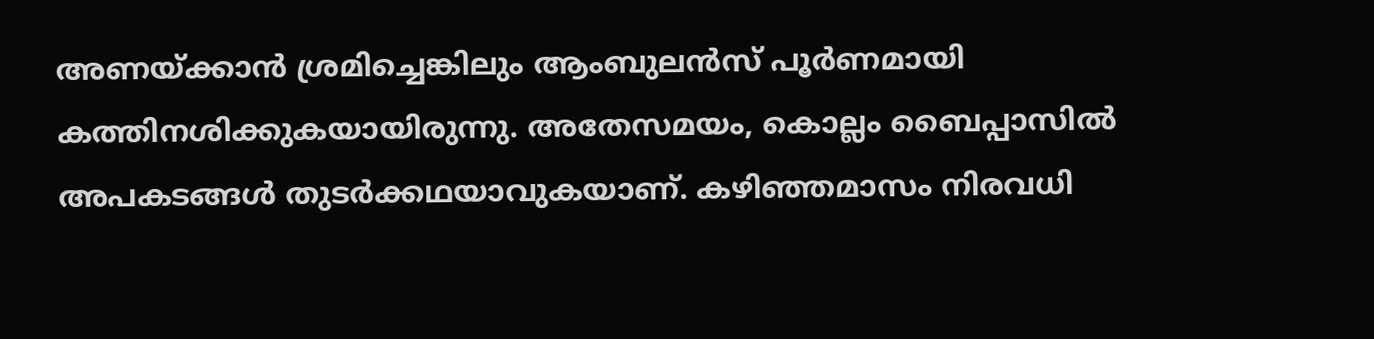അണയ്ക്കാന്‍ ശ്രമിച്ചെങ്കിലും ആംബുലന്‍സ് പൂര്‍ണമായി കത്തിനശിക്കുകയായിരുന്നു. അതേസമയം, കൊല്ലം ബൈപ്പാസില്‍ അപകടങ്ങള്‍ തുടര്‍ക്കഥയാവുകയാണ്. കഴിഞ്ഞമാസം നിരവധി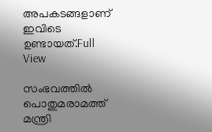അപകടങ്ങളാണ് ഇവിടെ ഉണ്ടായത്.Full View

സംഭവത്തില്‍ പൊതുമരാമത്ത് മന്ത്രി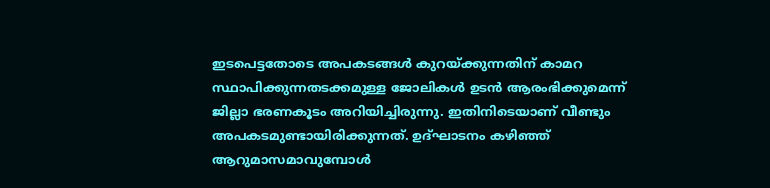ഇടപെട്ടതോടെ അപകടങ്ങള്‍ കുറയ്ക്കുന്നതിന് കാമറ സ്ഥാപിക്കുന്നതടക്കമുള്ള ജോലികള്‍ ഉടന്‍ ആരംഭിക്കുമെന്ന് ജില്ലാ ഭരണകൂടം അറിയിച്ചിരുന്നു. ഇതിനിടെയാണ് വീണ്ടും അപകടമുണ്ടായിരിക്കുന്നത്. ഉദ്ഘാടനം കഴിഞ്ഞ് ആറുമാസമാവുമ്പോള്‍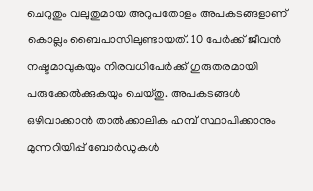ചെറുതും വലുതുമായ അറുപതോളം അപകടങ്ങളാണ് കൊല്ലം ബൈപാസിലുണ്ടായത്. 10 പേര്‍ക്ക് ജീവന്‍ നഷ്ടമാവുകയും നിരവധിപേര്‍ക്ക് ഗുരുതരമായി പരുക്കേല്‍ക്കുകയും ചെയ്തു. അപകടങ്ങള്‍ ഒഴിവാക്കാന്‍ താല്‍ക്കാലിക ഹമ്പ് സ്ഥാപിക്കാനും മുന്നറിയിപ്പ് ബോര്‍ഡുകള്‍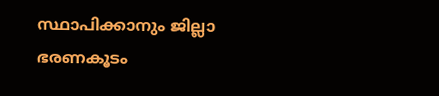സ്ഥാപിക്കാനും ജില്ലാ ഭരണകൂടം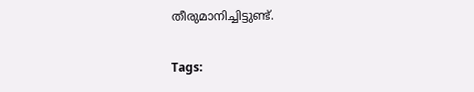തീരുമാനിച്ചിട്ടുണ്ട്.

Tags: